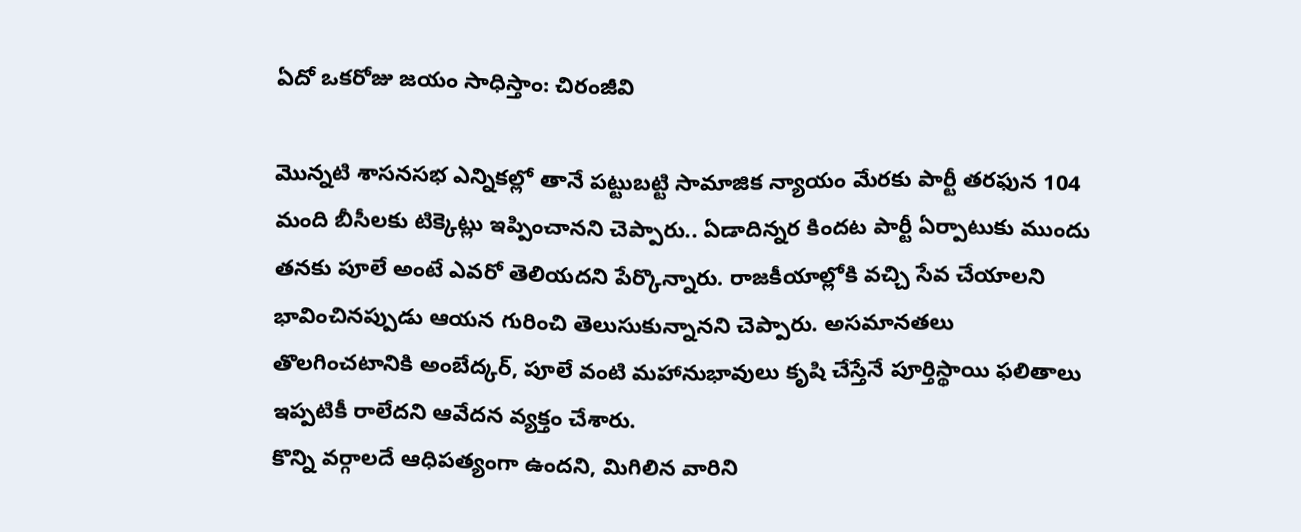ఏదో ఒకరోజు జయం సాధిస్తాం: చిరంజీవి

మొన్నటి శాసనసభ ఎన్నికల్లో తానే పట్టుబట్టి సామాజిక న్యాయం మేరకు పార్టీ తరఫున 104 మంది బీసీలకు టిక్కెట్లు ఇప్పించానని చెప్పారు.. ఏడాదిన్నర కిందట పార్టీ ఏర్పాటుకు ముందు తనకు పూలే అంటే ఎవరో తెలియదని పేర్కొన్నారు. రాజకీయాల్లోకి వచ్చి సేవ చేయాలని భావించినప్పుడు ఆయన గురించి తెలుసుకున్నానని చెప్పారు. అసమానతలు తొలగించటానికి అంబేద్కర్, పూలే వంటి మహానుభావులు కృషి చేస్తేనే పూర్తిస్థాయి ఫలితాలు ఇప్పటికీ రాలేదని ఆవేదన వ్యక్తం చేశారు.
కొన్ని వర్గాలదే ఆధిపత్యంగా ఉందని, మిగిలిన వారిని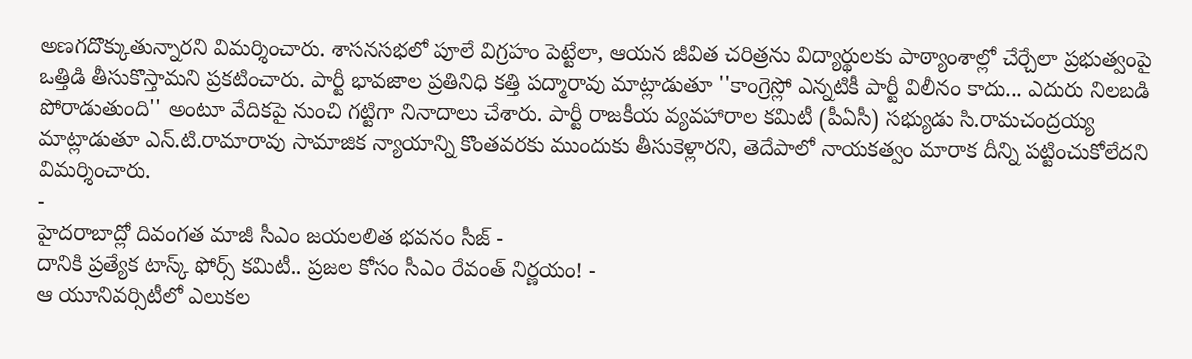అణగదొక్కుతున్నారని విమర్శించారు. శాసనసభలో పూలే విగ్రహం పెట్టేలా, ఆయన జీవిత చరిత్రను విద్యార్థులకు పాఠ్యాంశాల్లో చేర్చేలా ప్రభుత్వంపై ఒత్తిడి తీసుకొస్తామని ప్రకటించారు. పార్టీ భావజాల ప్రతినిధి కత్తి పద్మారావు మాట్లాడుతూ ''కాంగ్రెస్లో ఎన్నటికీ పార్టీ విలీనం కాదు... ఎదురు నిలబడి పోరాడుతుంది'' అంటూ వేదికపై నుంచి గట్టిగా నినాదాలు చేశారు. పార్టీ రాజకీయ వ్యవహారాల కమిటీ (పీఏసీ) సభ్యుడు సి.రామచంద్రయ్య మాట్లాడుతూ ఎన్.టి.రామారావు సామాజిక న్యాయాన్ని కొంతవరకు ముందుకు తీసుకెళ్లారని, తెదేపాలో నాయకత్వం మారాక దీన్ని పట్టించుకోలేదని విమర్శించారు.
-
హైదరాబాద్లో దివంగత మాజీ సీఎం జయలలిత భవనం సీజ్ -
దానికి ప్రత్యేక టాస్క్ ఫోర్స్ కమిటీ.. ప్రజల కోసం సీఎం రేవంత్ నిర్ణయం! -
ఆ యూనివర్సిటీలో ఎలుకల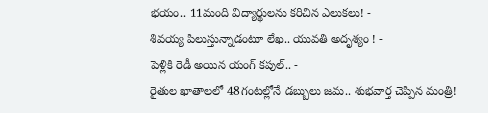భయం.. 11మంది విద్యార్థులను కరిచిన ఎలుకలు! -
శివయ్య పిలుస్తున్నాడంటూ లేఖ.. యువతి అదృశ్యం ! -
పెళ్లికి రెడీ అయిన యంగ్ కపుల్.. -
రైతుల ఖాతాలలో 48గంటల్లోనే డబ్బులు జమ.. శుభవార్త చెప్పిన మంత్రి!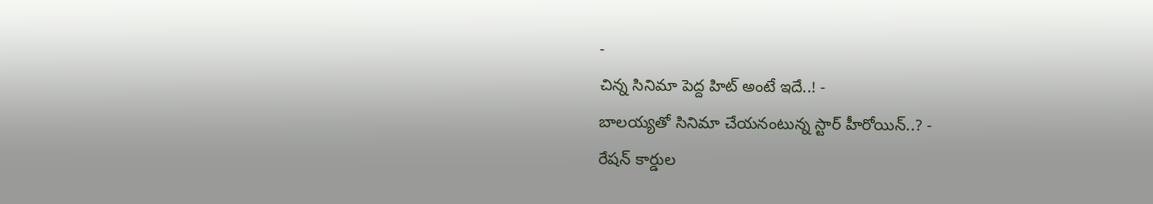-
చిన్న సినిమా పెద్ద హిట్ అంటే ఇదే..! -
బాలయ్యతో సినిమా చేయనంటున్న స్టార్ హీరోయిన్..? -
రేషన్ కార్డుల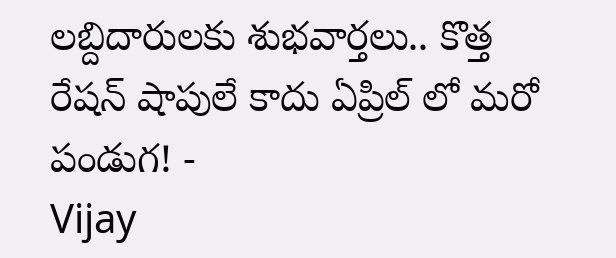లబ్దిదారులకు శుభవార్తలు.. కొత్త రేషన్ షాపులే కాదు ఏప్రిల్ లో మరో పండుగ! -
Vijay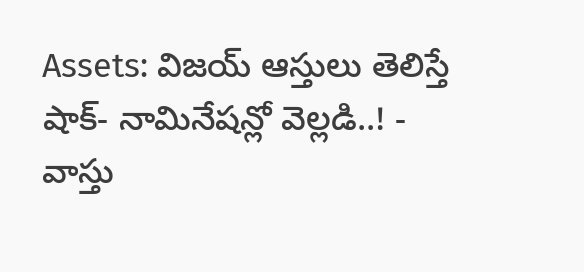Assets: విజయ్ ఆస్తులు తెలిస్తే షాక్- నామినేషన్లో వెల్లడి..! -
వాస్తు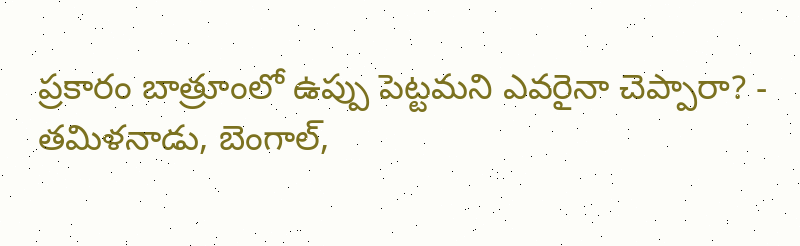ప్రకారం బాత్రూంలో ఉప్పు పెట్టమని ఎవరైనా చెప్పారా? -
తమిళనాడు, బెంగాల్,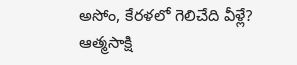అసోం, కేరళలో గెలిచేది వీళ్లే? ఆత్మసాక్షి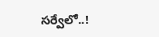సర్వేలో..!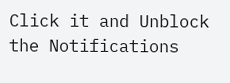Click it and Unblock the Notifications